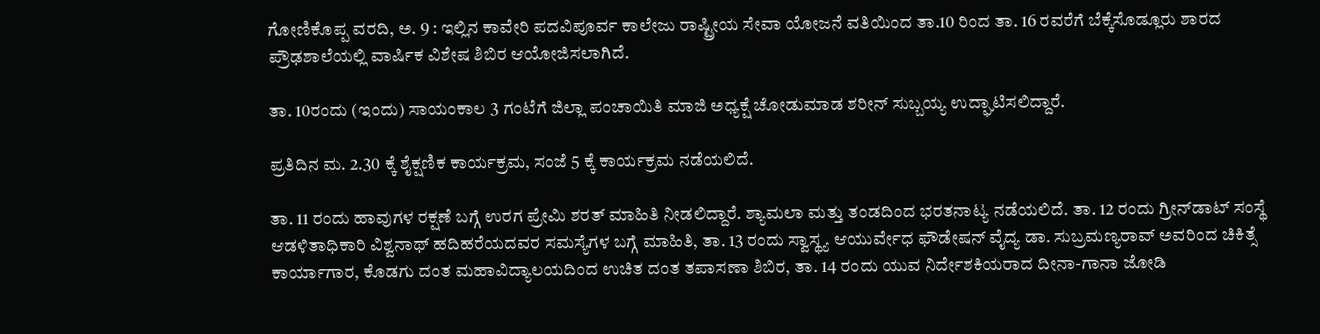ಗೋಣಿಕೊಪ್ಪ ವರದಿ, ಅ. 9 : ಇಲ್ಲಿನ ಕಾವೇರಿ ಪದವಿಪೂರ್ವ ಕಾಲೇಜು ರಾಷ್ಟ್ರೀಯ ಸೇವಾ ಯೋಜನೆ ವತಿಯಿಂದ ತಾ.10 ರಿಂದ ತಾ. 16 ರವರೆಗೆ ಬೆಕ್ಕೆಸೊಡ್ಲೂರು ಶಾರದ ಪ್ರೌಢಶಾಲೆಯಲ್ಲಿ ವಾರ್ಷಿಕ ವಿಶೇಷ ಶಿಬಿರ ಆಯೋಜಿಸಲಾಗಿದೆ.

ತಾ. 10ರಂದು (ಇಂದು) ಸಾಯಂಕಾಲ 3 ಗಂಟೆಗೆ ಜಿಲ್ಲಾ ಪಂಚಾಯಿತಿ ಮಾಜಿ ಅಧ್ಯಕ್ಷೆ ಚೋಡುಮಾಡ ಶರೀನ್ ಸುಬ್ಬಯ್ಯ ಉದ್ಘಾಟಿಸಲಿದ್ದಾರೆ.

ಪ್ರತಿದಿನ ಮ. 2.30 ಕ್ಕೆ ಶೈಕ್ಷಣಿಕ ಕಾರ್ಯಕ್ರಮ, ಸಂಜೆ 5 ಕ್ಕೆ ಕಾರ್ಯಕ್ರಮ ನಡೆಯಲಿದೆ.

ತಾ. 11 ರಂದು ಹಾವುಗಳ ರಕ್ಷಣೆ ಬಗ್ಗೆ ಉರಗ ಪ್ರೇಮಿ ಶರತ್ ಮಾಹಿತಿ ನೀಡಲಿದ್ದಾರೆ. ಶ್ಯಾಮಲಾ ಮತ್ತು ತಂಡದಿಂದ ಭರತನಾಟ್ಯ ನಡೆಯಲಿದೆ. ತಾ. 12 ರಂದು ಗ್ರೀನ್‍ಡಾಟ್ ಸಂಸ್ಥೆ ಆಡಳಿತಾಧಿಕಾರಿ ವಿಶ್ವನಾಥ್ ಹದಿಹರೆಯದವರ ಸಮಸ್ಯೆಗಳ ಬಗ್ಗೆ ಮಾಹಿತಿ, ತಾ. 13 ರಂದು ಸ್ವಾಸ್ಥ್ಯ ಆಯುರ್ವೇಧ ಫೌಡೇಷನ್ ವೈದ್ಯ ಡಾ. ಸುಬ್ರಮಣ್ಯರಾವ್ ಅವರಿಂದ ಚಿಕಿತ್ಸೆ ಕಾರ್ಯಾಗಾರ, ಕೊಡಗು ದಂತ ಮಹಾವಿದ್ಯಾಲಯದಿಂದ ಉಚಿತ ದಂತ ತಪಾಸಣಾ ಶಿಬಿರ, ತಾ. 14 ರಂದು ಯುವ ನಿರ್ದೇಶಕಿಯರಾದ ದೀನಾ-ಗಾನಾ ಜೋಡಿ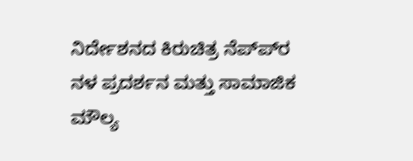ನಿರ್ದೇಶನದ ಕಿರುಚಿತ್ರ ನೆಪ್ಪ್‍ರ ನಳ ಪ್ರದರ್ಶನ ಮತ್ತು ಸಾಮಾಜಿಕ ಮೌಲ್ಯ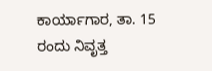ಕಾರ್ಯಾಗಾರ, ತಾ. 15 ರಂದು ನಿವೃತ್ತ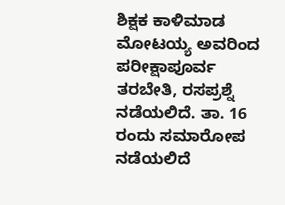ಶಿಕ್ಷಕ ಕಾಳಿಮಾಡ ಮೋಟಯ್ಯ ಅವರಿಂದ ಪರೀಕ್ಷಾಪೂರ್ವ ತರಬೇತಿ, ರಸಪ್ರಶ್ನೆ ನಡೆಯಲಿದೆ. ತಾ. 16 ರಂದು ಸಮಾರೋಪ ನಡೆಯಲಿದೆ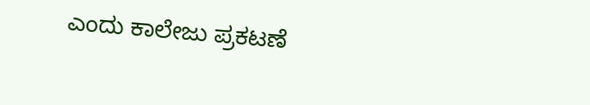ಎಂದು ಕಾಲೇಜು ಪ್ರಕಟಣೆ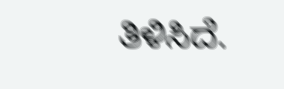ತಿಳಿಸಿದೆ.